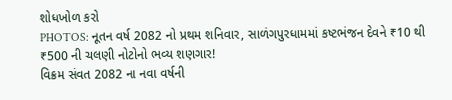શોધખોળ કરો
PHOTOS: નૂતન વર્ષ 2082 નો પ્રથમ શનિવાર, સાળંગપુરધામમાં કષ્ટભંજન દેવને ₹10 થી ₹500 ની ચલણી નોટોનો ભવ્ય શણગાર!
વિક્રમ સંવત 2082 ના નવા વર્ષની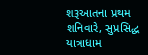શરૂઆતના પ્રથમ શનિવારે, સુપ્રસિદ્ધ યાત્રાધામ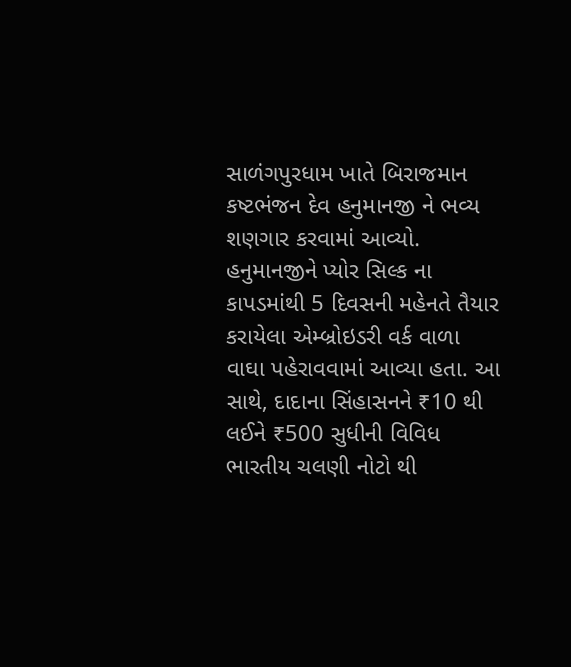સાળંગપુરધામ ખાતે બિરાજમાન કષ્ટભંજન દેવ હનુમાનજી ને ભવ્ય શણગાર કરવામાં આવ્યો.
હનુમાનજીને પ્યોર સિલ્ક ના કાપડમાંથી 5 દિવસની મહેનતે તૈયાર કરાયેલા એમ્બ્રોઇડરી વર્ક વાળા વાઘા પહેરાવવામાં આવ્યા હતા. આ સાથે, દાદાના સિંહાસનને ₹10 થી લઈને ₹500 સુધીની વિવિધ ભારતીય ચલણી નોટો થી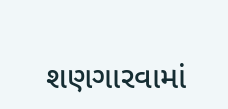શણગારવામાં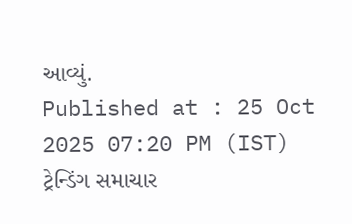આવ્યું.
Published at : 25 Oct 2025 07:20 PM (IST)
ટ્રેન્ડિંગ સમાચાર